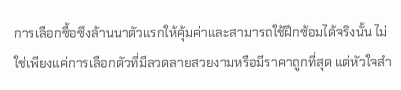การเลือกซื้อซึงล้านนาตัวแรกให้คุ้มค่าและสามารถใช้ฝึกซ้อมได้จริงนั้น ไม่ใช่เพียงแค่การเลือกตัวที่มีลวดลายสวยงามหรือมีราคาถูกที่สุด แต่หัวใจสำ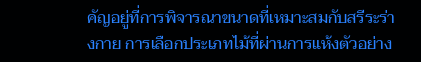คัญอยู่ที่การพิจารณาขนาดที่เหมาะสมกับสรีระร่างกาย การเลือกประเภทไม้ที่ผ่านการแห้งตัวอย่าง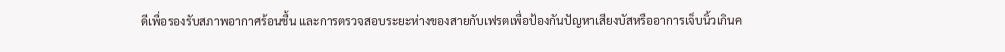ดีเพื่อรองรับสภาพอากาศร้อนชื้น และการตรวจสอบระยะห่างของสายกับเฟรตเพื่อป้องกันปัญหาเสียงบัสหรืออาการเจ็บนิ้วเกินค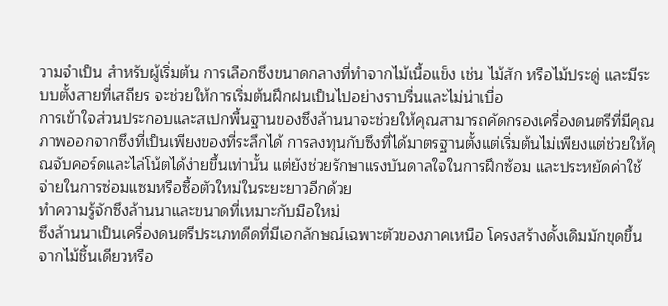วามจำเป็น สำหรับผู้เริ่มต้น การเลือกซึงขนาดกลางที่ทำจากไม้เนื้อแข็ง เช่น ไม้สัก หรือไม้ประดู่ และมีระบบตั้งสายที่เสถียร จะช่วยให้การเริ่มต้นฝึกฝนเป็นไปอย่างราบรื่นและไม่น่าเบื่อ
การเข้าใจส่วนประกอบและสเปกพื้นฐานของซึงล้านนาจะช่วยให้คุณสามารถคัดกรองเครื่องดนตรีที่มีคุณภาพออกจากซึงที่เป็นเพียงของที่ระลึกได้ การลงทุนกับซึงที่ได้มาตรฐานตั้งแต่เริ่มต้นไม่เพียงแต่ช่วยให้คุณจับคอร์ดและไล่โน้ตได้ง่ายขึ้นเท่านั้น แต่ยังช่วยรักษาแรงบันดาลใจในการฝึกซ้อม และประหยัดค่าใช้จ่ายในการซ่อมแซมหรือซื้อตัวใหม่ในระยะยาวอีกด้วย
ทำความรู้จักซึงล้านนาและขนาดที่เหมาะกับมือใหม่
ซึงล้านนาเป็นเครื่องดนตรีประเภทดีดที่มีเอกลักษณ์เฉพาะตัวของภาคเหนือ โครงสร้างดั้งเดิมมักขุดขึ้นจากไม้ชิ้นเดียวหรือ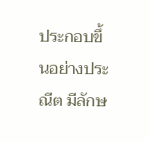ประกอบขึ้นอย่างประณีต มีลักษ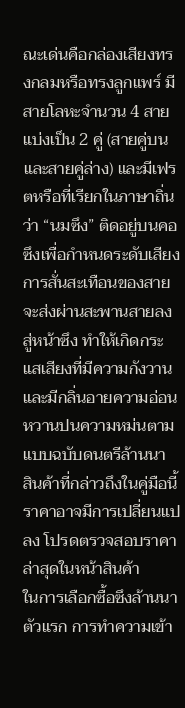ณะเด่นคือกล่องเสียงทรงกลมหรือทรงลูกแพร์ มีสายโลหะจำนวน 4 สาย แบ่งเป็น 2 คู่ (สายคู่บนและสายคู่ล่าง) และมีเฟรตหรือที่เรียกในภาษาถิ่นว่า “นมซึง” ติดอยู่บนคอซึงเพื่อกำหนดระดับเสียง การสั่นสะเทือนของสายจะส่งผ่านสะพานสายลงสู่หน้าซึง ทำให้เกิดกระแสเสียงที่มีความกังวานและมีกลิ่นอายความอ่อนหวานปนความหม่นตามแบบฉบับดนตรีล้านนา
สินค้าที่กล่าวถึงในคู่มือนี้
ราคาอาจมีการเปลี่ยนแปลง โปรดตรวจสอบราคาล่าสุดในหน้าสินค้า
ในการเลือกซื้อซึงล้านนาตัวแรก การทำความเข้า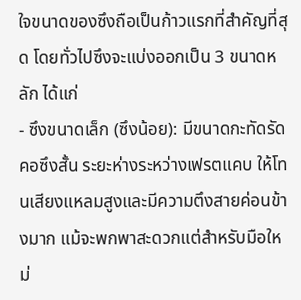ใจขนาดของซึงถือเป็นก้าวแรกที่สำคัญที่สุด โดยทั่วไปซึงจะแบ่งออกเป็น 3 ขนาดหลัก ได้แก่
- ซึงขนาดเล็ก (ซึงน้อย): มีขนาดกะทัดรัด คอซึงสั้น ระยะห่างระหว่างเฟรตแคบ ให้โทนเสียงแหลมสูงและมีความตึงสายค่อนข้างมาก แม้จะพกพาสะดวกแต่สำหรับมือใหม่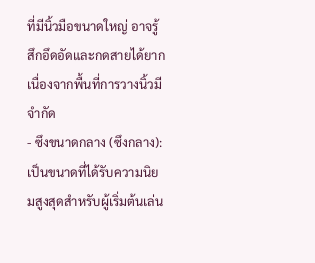ที่มีนิ้วมือขนาดใหญ่ อาจรู้สึกอึดอัดและกดสายได้ยากเนื่องจากพื้นที่การวางนิ้วมีจำกัด
- ซึงขนาดกลาง (ซึงกลาง): เป็นขนาดที่ได้รับความนิยมสูงสุดสำหรับผู้เริ่มต้นเล่น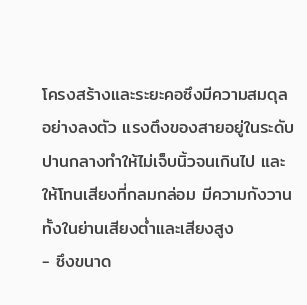โครงสร้างและระยะคอซึงมีความสมดุลอย่างลงตัว แรงตึงของสายอยู่ในระดับปานกลางทำให้ไม่เจ็บนิ้วจนเกินไป และให้โทนเสียงที่กลมกล่อม มีความกังวานทั้งในย่านเสียงต่ำและเสียงสูง
- ซึงขนาด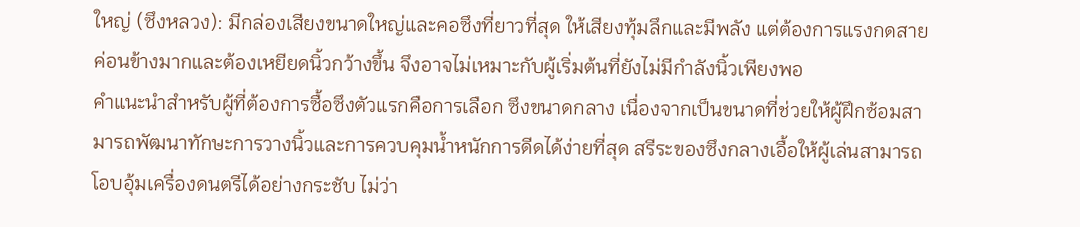ใหญ่ (ซึงหลวง): มีกล่องเสียงขนาดใหญ่และคอซึงที่ยาวที่สุด ให้เสียงทุ้มลึกและมีพลัง แต่ต้องการแรงกดสายค่อนข้างมากและต้องเหยียดนิ้วกว้างขึ้น จึงอาจไม่เหมาะกับผู้เริ่มต้นที่ยังไม่มีกำลังนิ้วเพียงพอ
คำแนะนำสำหรับผู้ที่ต้องการซื้อซึงตัวแรกคือการเลือก ซึงขนาดกลาง เนื่องจากเป็นขนาดที่ช่วยให้ผู้ฝึกซ้อมสามารถพัฒนาทักษะการวางนิ้วและการควบคุมน้ำหนักการดีดได้ง่ายที่สุด สรีระของซึงกลางเอื้อให้ผู้เล่นสามารถโอบอุ้มเครื่องดนตรีได้อย่างกระชับ ไม่ว่า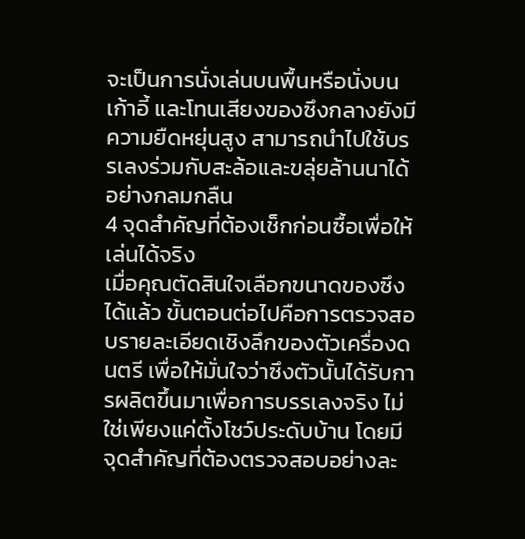จะเป็นการนั่งเล่นบนพื้นหรือนั่งบนเก้าอี้ และโทนเสียงของซึงกลางยังมีความยืดหยุ่นสูง สามารถนำไปใช้บรรเลงร่วมกับสะล้อและขลุ่ยล้านนาได้อย่างกลมกลืน
4 จุดสำคัญที่ต้องเช็กก่อนซื้อเพื่อให้เล่นได้จริง
เมื่อคุณตัดสินใจเลือกขนาดของซึงได้แล้ว ขั้นตอนต่อไปคือการตรวจสอบรายละเอียดเชิงลึกของตัวเครื่องดนตรี เพื่อให้มั่นใจว่าซึงตัวนั้นได้รับการผลิตขึ้นมาเพื่อการบรรเลงจริง ไม่ใช่เพียงแค่ตั้งโชว์ประดับบ้าน โดยมีจุดสำคัญที่ต้องตรวจสอบอย่างละ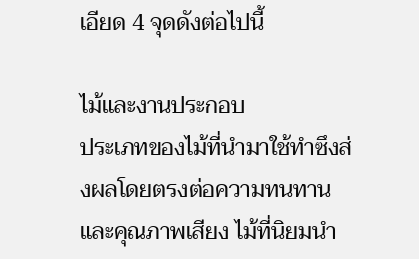เอียด 4 จุดดังต่อไปนี้

ไม้และงานประกอบ
ประเภทของไม้ที่นำมาใช้ทำซึงส่งผลโดยตรงต่อความทนทานและคุณภาพเสียง ไม้ที่นิยมนำ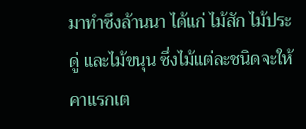มาทำซึงล้านนา ได้แก่ ไม้สัก ไม้ประดู่ และไม้ขนุน ซึ่งไม้แต่ละชนิดจะให้คาแรกเต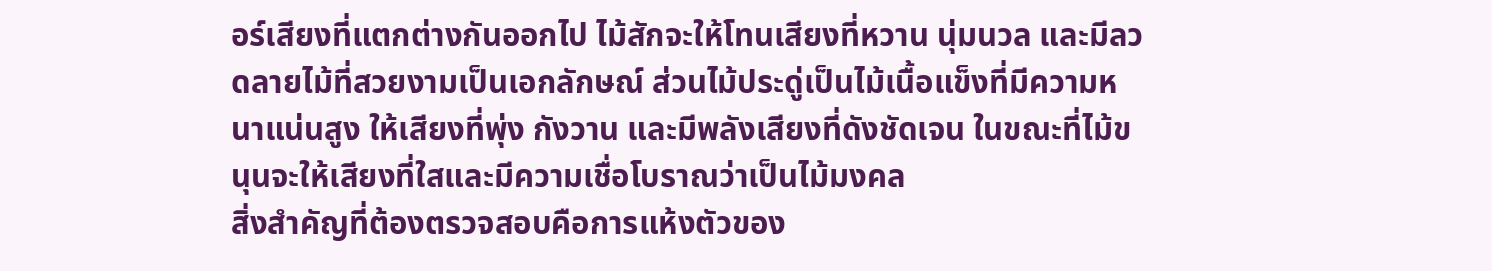อร์เสียงที่แตกต่างกันออกไป ไม้สักจะให้โทนเสียงที่หวาน นุ่มนวล และมีลวดลายไม้ที่สวยงามเป็นเอกลักษณ์ ส่วนไม้ประดู่เป็นไม้เนื้อแข็งที่มีความหนาแน่นสูง ให้เสียงที่พุ่ง กังวาน และมีพลังเสียงที่ดังชัดเจน ในขณะที่ไม้ขนุนจะให้เสียงที่ใสและมีความเชื่อโบราณว่าเป็นไม้มงคล
สิ่งสำคัญที่ต้องตรวจสอบคือการแห้งตัวของ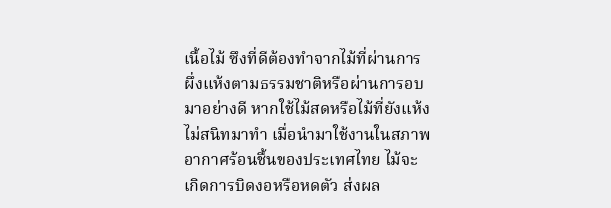เนื้อไม้ ซึงที่ดีต้องทำจากไม้ที่ผ่านการผึ่งแห้งตามธรรมชาติหรือผ่านการอบมาอย่างดี หากใช้ไม้สดหรือไม้ที่ยังแห้งไม่สนิทมาทำ เมื่อนำมาใช้งานในสภาพอากาศร้อนชื้นของประเทศไทย ไม้จะเกิดการบิดงอหรือหดตัว ส่งผล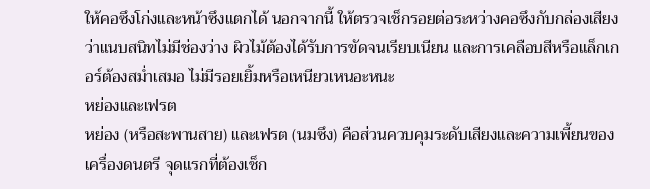ให้คอซึงโก่งและหน้าซึงแตกได้ นอกจากนี้ ให้ตรวจเช็กรอยต่อระหว่างคอซึงกับกล่องเสียงว่าแนบสนิทไม่มีช่องว่าง ผิวไม้ต้องได้รับการขัดจนเรียบเนียน และการเคลือบสีหรือแล็กเกอร์ต้องสม่ำเสมอ ไม่มีรอยเยิ้มหรือเหนียวเหนอะหนะ
หย่องและเฟรต
หย่อง (หรือสะพานสาย) และเฟรต (นมซึง) คือส่วนควบคุมระดับเสียงและความเพี้ยนของเครื่องดนตรี จุดแรกที่ต้องเช็ก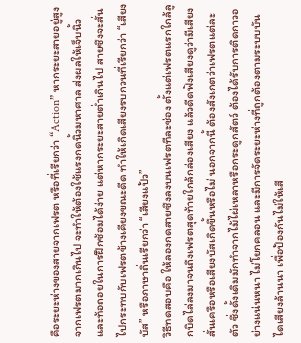คือระยะห่างของสายจากเฟรต หรือที่เรียกว่า “Action” หากระยะสายอยู่สูงจากเฟรตมากเกินไป จะทำให้ต้องใช้แรงกดนิ้วมหาศาล ส่งผลให้เจ็บนิ้วและท้อถอยในการฝึกซ้อมได้ง่าย แต่หากระยะสายต่ำเกินไป สายซึงจะสั่นไปกระทบกับเฟรตข้างเคียงขณะดีด ทำให้เกิดเสียงรบกวนที่เรียกว่า “เสียงบัส” หรือภาษาถิ่นเรียกว่า “เสียงแป้ว”
วิธีทดสอบคือ ให้ลองกดสายซึงลงบนเฟรตทีละช่อง ตั้งแต่เฟรตแรกใกล้ลูกบิดไล่ลงมาจนถึงเฟรตสุดท้ายใกล้กล่องเสียง แล้วดีดฟังเสียงดูว่ามีเสียงสั่นเครือหรือเสียงบัสเกิดขึ้นหรือไม่ นอกจากนี้ ต้องสังเกตว่าเฟรตแต่ละตัว ซึ่งดั้งเดิมมักทำจากไม้ไผ่เหลาหรือกระดูกสัตว์ ต้องได้รับการติดกาวอย่างแน่นหนา ไม่โยกคลอน และมีการจัดระยะห่างที่ถูกต้องตามระบบบันไดเสียงล้านนา เพื่อป้องกันไม่ให้เสี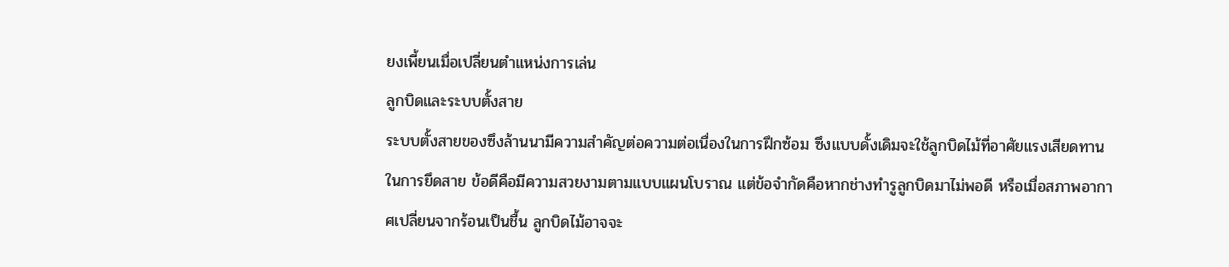ยงเพี้ยนเมื่อเปลี่ยนตำแหน่งการเล่น
ลูกบิดและระบบตั้งสาย
ระบบตั้งสายของซึงล้านนามีความสำคัญต่อความต่อเนื่องในการฝึกซ้อม ซึงแบบดั้งเดิมจะใช้ลูกบิดไม้ที่อาศัยแรงเสียดทานในการยึดสาย ข้อดีคือมีความสวยงามตามแบบแผนโบราณ แต่ข้อจำกัดคือหากช่างทำรูลูกบิดมาไม่พอดี หรือเมื่อสภาพอากาศเปลี่ยนจากร้อนเป็นชื้น ลูกบิดไม้อาจจะ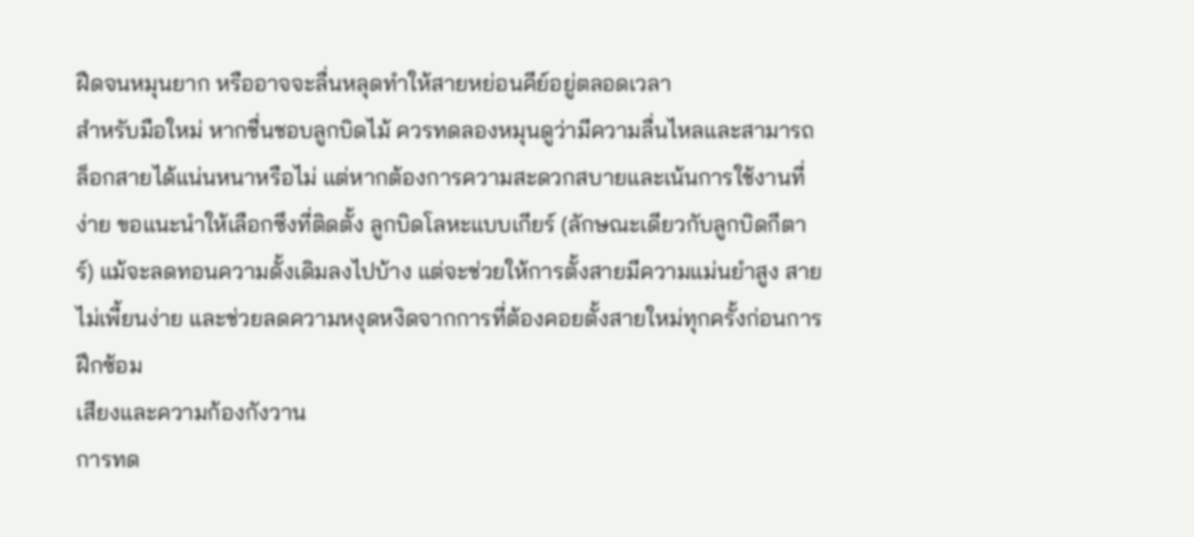ฝืดจนหมุนยาก หรืออาจจะลื่นหลุดทำให้สายหย่อนคีย์อยู่ตลอดเวลา
สำหรับมือใหม่ หากชื่นชอบลูกบิดไม้ ควรทดลองหมุนดูว่ามีความลื่นไหลและสามารถล็อกสายได้แน่นหนาหรือไม่ แต่หากต้องการความสะดวกสบายและเน้นการใช้งานที่ง่าย ขอแนะนำให้เลือกซึงที่ติดตั้ง ลูกบิดโลหะแบบเกียร์ (ลักษณะเดียวกับลูกบิดกีตาร์) แม้จะลดทอนความดั้งเดิมลงไปบ้าง แต่จะช่วยให้การตั้งสายมีความแม่นยำสูง สายไม่เพี้ยนง่าย และช่วยลดความหงุดหงิดจากการที่ต้องคอยตั้งสายใหม่ทุกครั้งก่อนการฝึกซ้อม
เสียงและความก้องกังวาน
การทด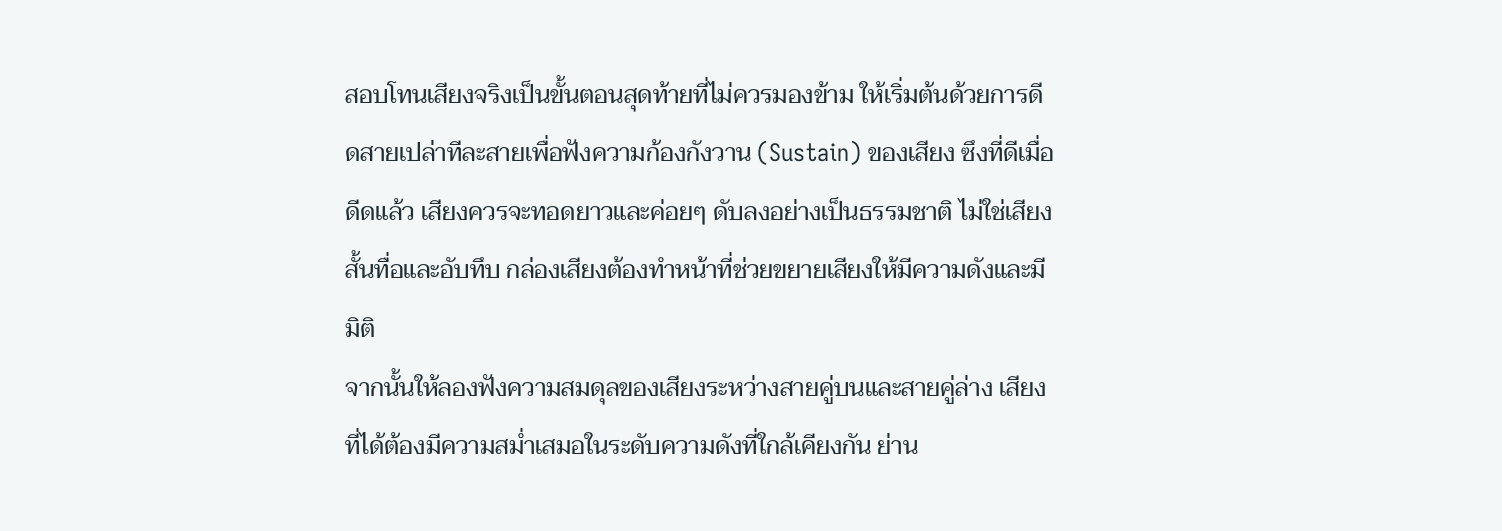สอบโทนเสียงจริงเป็นขั้นตอนสุดท้ายที่ไม่ควรมองข้าม ให้เริ่มต้นด้วยการดีดสายเปล่าทีละสายเพื่อฟังความก้องกังวาน (Sustain) ของเสียง ซึงที่ดีเมื่อดีดแล้ว เสียงควรจะทอดยาวและค่อยๆ ดับลงอย่างเป็นธรรมชาติ ไม่ใช่เสียงสั้นทื่อและอับทึบ กล่องเสียงต้องทำหน้าที่ช่วยขยายเสียงให้มีความดังและมีมิติ
จากนั้นให้ลองฟังความสมดุลของเสียงระหว่างสายคู่บนและสายคู่ล่าง เสียงที่ได้ต้องมีความสม่ำเสมอในระดับความดังที่ใกล้เคียงกัน ย่าน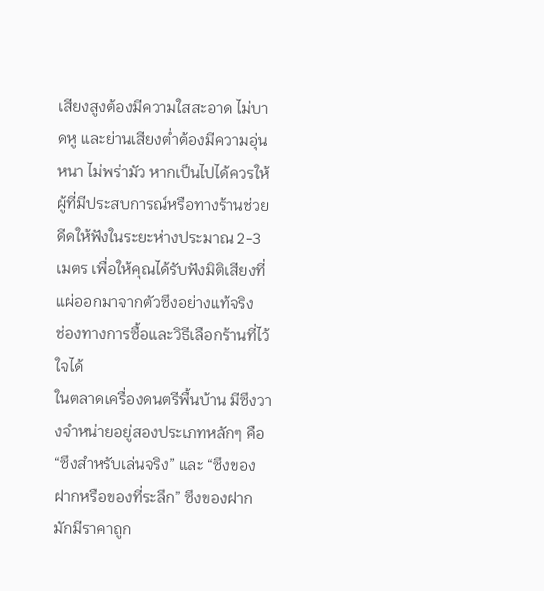เสียงสูงต้องมีความใสสะอาด ไม่บาดหู และย่านเสียงต่ำต้องมีความอุ่นหนา ไม่พร่ามัว หากเป็นไปได้ควรให้ผู้ที่มีประสบการณ์หรือทางร้านช่วยดีดให้ฟังในระยะห่างประมาณ 2-3 เมตร เพื่อให้คุณได้รับฟังมิติเสียงที่แผ่ออกมาจากตัวซึงอย่างแท้จริง
ช่องทางการซื้อและวิธีเลือกร้านที่ไว้ใจได้
ในตลาดเครื่องดนตรีพื้นบ้าน มีซึงวางจำหน่ายอยู่สองประเภทหลักๆ คือ “ซึงสำหรับเล่นจริง” และ “ซึงของฝากหรือของที่ระลึก” ซึงของฝากมักมีราคาถูก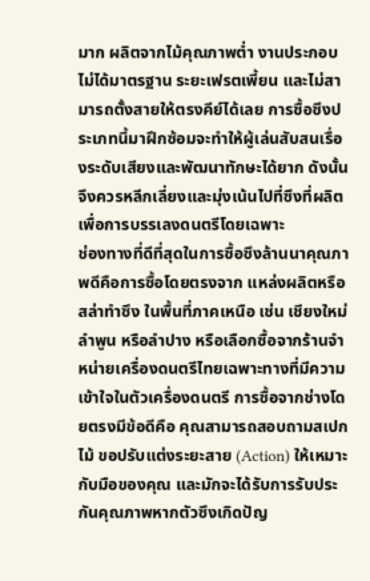มาก ผลิตจากไม้คุณภาพต่ำ งานประกอบไม่ได้มาตรฐาน ระยะเฟรตเพี้ยน และไม่สามารถตั้งสายให้ตรงคีย์ได้เลย การซื้อซึงประเภทนี้มาฝึกซ้อมจะทำให้ผู้เล่นสับสนเรื่องระดับเสียงและพัฒนาทักษะได้ยาก ดังนั้นจึงควรหลีกเลี่ยงและมุ่งเน้นไปที่ซึงที่ผลิตเพื่อการบรรเลงดนตรีโดยเฉพาะ
ช่องทางที่ดีที่สุดในการซื้อซึงล้านนาคุณภาพดีคือการซื้อโดยตรงจาก แหล่งผลิตหรือสล่าทำซึง ในพื้นที่ภาคเหนือ เช่น เชียงใหม่ ลำพูน หรือลำปาง หรือเลือกซื้อจากร้านจำหน่ายเครื่องดนตรีไทยเฉพาะทางที่มีความเข้าใจในตัวเครื่องดนตรี การซื้อจากช่างโดยตรงมีข้อดีคือ คุณสามารถสอบถามสเปกไม้ ขอปรับแต่งระยะสาย (Action) ให้เหมาะกับมือของคุณ และมักจะได้รับการรับประกันคุณภาพหากตัวซึงเกิดปัญ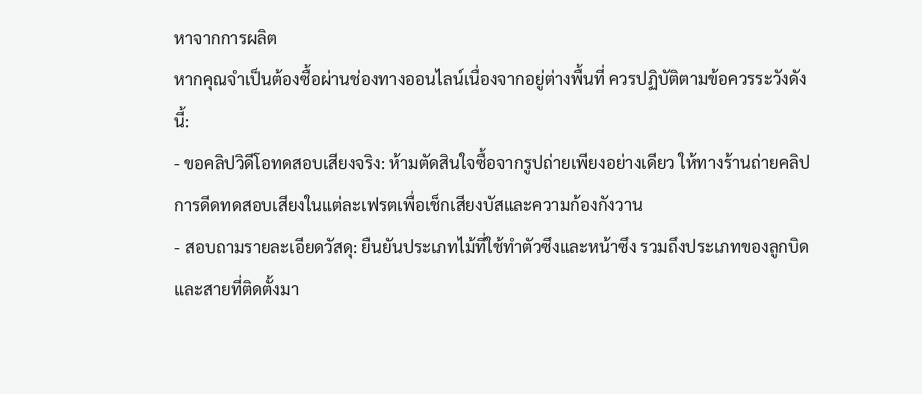หาจากการผลิต
หากคุณจำเป็นต้องซื้อผ่านช่องทางออนไลน์เนื่องจากอยู่ต่างพื้นที่ ควรปฏิบัติตามข้อควรระวังดังนี้:
- ขอคลิปวิดีโอทดสอบเสียงจริง: ห้ามตัดสินใจซื้อจากรูปถ่ายเพียงอย่างเดียว ให้ทางร้านถ่ายคลิปการดีดทดสอบเสียงในแต่ละเฟรตเพื่อเช็กเสียงบัสและความก้องกังวาน
- สอบถามรายละเอียดวัสดุ: ยืนยันประเภทไม้ที่ใช้ทำตัวซึงและหน้าซึง รวมถึงประเภทของลูกบิดและสายที่ติดตั้งมา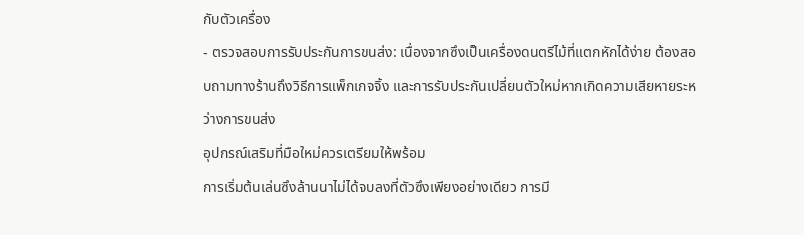กับตัวเครื่อง
- ตรวจสอบการรับประกันการขนส่ง: เนื่องจากซึงเป็นเครื่องดนตรีไม้ที่แตกหักได้ง่าย ต้องสอบถามทางร้านถึงวิธีการแพ็กเกจจิ้ง และการรับประกันเปลี่ยนตัวใหม่หากเกิดความเสียหายระหว่างการขนส่ง
อุปกรณ์เสริมที่มือใหม่ควรเตรียมให้พร้อม
การเริ่มต้นเล่นซึงล้านนาไม่ได้จบลงที่ตัวซึงเพียงอย่างเดียว การมี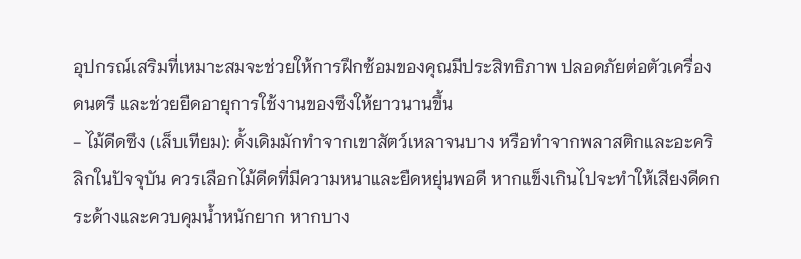อุปกรณ์เสริมที่เหมาะสมจะช่วยให้การฝึกซ้อมของคุณมีประสิทธิภาพ ปลอดภัยต่อตัวเครื่องดนตรี และช่วยยืดอายุการใช้งานของซึงให้ยาวนานขึ้น
- ไม้ดีดซึง (เล็บเทียม): ดั้งเดิมมักทำจากเขาสัตว์เหลาจนบาง หรือทำจากพลาสติกและอะคริลิกในปัจจุบัน ควรเลือกไม้ดีดที่มีความหนาและยืดหยุ่นพอดี หากแข็งเกินไปจะทำให้เสียงดีดกระด้างและควบคุมน้ำหนักยาก หากบาง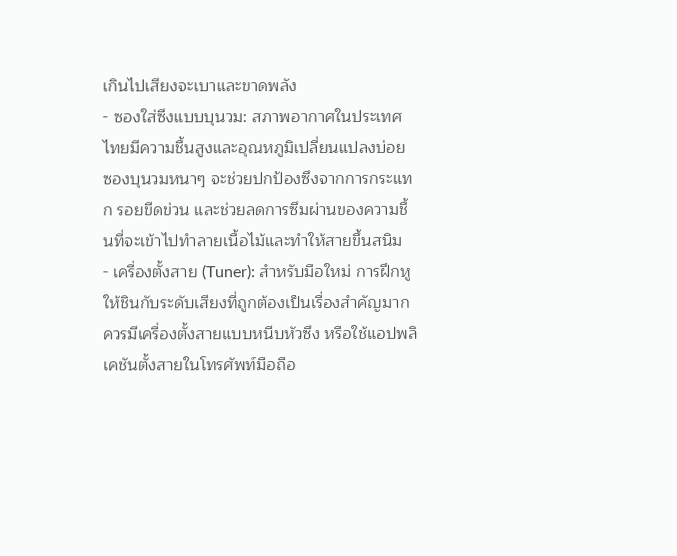เกินไปเสียงจะเบาและขาดพลัง
- ซองใส่ซึงแบบบุนวม: สภาพอากาศในประเทศไทยมีความชื้นสูงและอุณหภูมิเปลี่ยนแปลงบ่อย ซองบุนวมหนาๆ จะช่วยปกป้องซึงจากการกระแทก รอยขีดข่วน และช่วยลดการซึมผ่านของความชื้นที่จะเข้าไปทำลายเนื้อไม้และทำให้สายขึ้นสนิม
- เครื่องตั้งสาย (Tuner): สำหรับมือใหม่ การฝึกหูให้ชินกับระดับเสียงที่ถูกต้องเป็นเรื่องสำคัญมาก ควรมีเครื่องตั้งสายแบบหนีบหัวซึง หรือใช้แอปพลิเคชันตั้งสายในโทรศัพท์มือถือ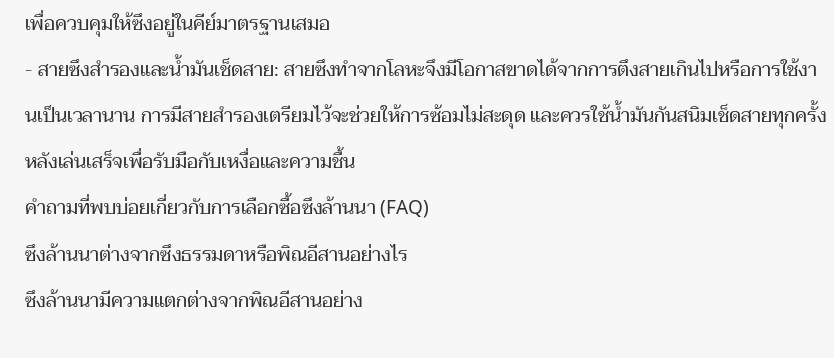เพื่อควบคุมให้ซึงอยู่ในคีย์มาตรฐานเสมอ
- สายซึงสำรองและน้ำมันเช็ดสาย: สายซึงทำจากโลหะจึงมีโอกาสขาดได้จากการตึงสายเกินไปหรือการใช้งานเป็นเวลานาน การมีสายสำรองเตรียมไว้จะช่วยให้การซ้อมไม่สะดุด และควรใช้น้ำมันกันสนิมเช็ดสายทุกครั้งหลังเล่นเสร็จเพื่อรับมือกับเหงื่อและความชื้น
คำถามที่พบบ่อยเกี่ยวกับการเลือกซื้อซึงล้านนา (FAQ)
ซึงล้านนาต่างจากซึงธรรมดาหรือพิณอีสานอย่างไร
ซึงล้านนามีความแตกต่างจากพิณอีสานอย่าง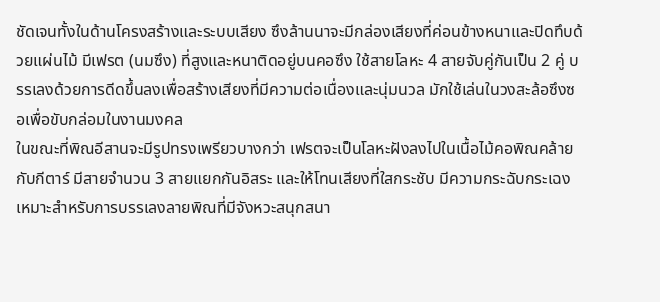ชัดเจนทั้งในด้านโครงสร้างและระบบเสียง ซึงล้านนาจะมีกล่องเสียงที่ค่อนข้างหนาและปิดทึบด้วยแผ่นไม้ มีเฟรต (นมซึง) ที่สูงและหนาติดอยู่บนคอซึง ใช้สายโลหะ 4 สายจับคู่กันเป็น 2 คู่ บรรเลงด้วยการดีดขึ้นลงเพื่อสร้างเสียงที่มีความต่อเนื่องและนุ่มนวล มักใช้เล่นในวงสะล้อซึงซอเพื่อขับกล่อมในงานมงคล
ในขณะที่พิณอีสานจะมีรูปทรงเพรียวบางกว่า เฟรตจะเป็นโลหะฝังลงไปในเนื้อไม้คอพิณคล้ายกับกีตาร์ มีสายจำนวน 3 สายแยกกันอิสระ และให้โทนเสียงที่ใสกระชับ มีความกระฉับกระเฉง เหมาะสำหรับการบรรเลงลายพิณที่มีจังหวะสนุกสนา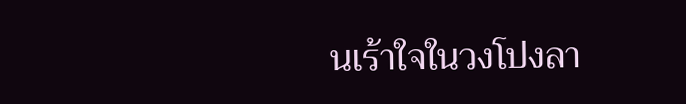นเร้าใจในวงโปงลา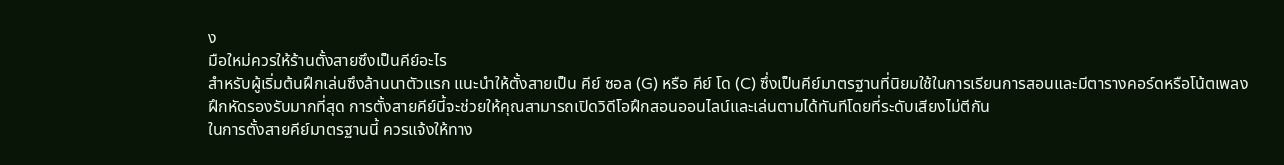ง
มือใหม่ควรให้ร้านตั้งสายซึงเป็นคีย์อะไร
สำหรับผู้เริ่มต้นฝึกเล่นซึงล้านนาตัวแรก แนะนำให้ตั้งสายเป็น คีย์ ซอล (G) หรือ คีย์ โด (C) ซึ่งเป็นคีย์มาตรฐานที่นิยมใช้ในการเรียนการสอนและมีตารางคอร์ดหรือโน้ตเพลงฝึกหัดรองรับมากที่สุด การตั้งสายคีย์นี้จะช่วยให้คุณสามารถเปิดวิดีโอฝึกสอนออนไลน์และเล่นตามได้ทันทีโดยที่ระดับเสียงไม่ตีกัน
ในการตั้งสายคีย์มาตรฐานนี้ ควรแจ้งให้ทาง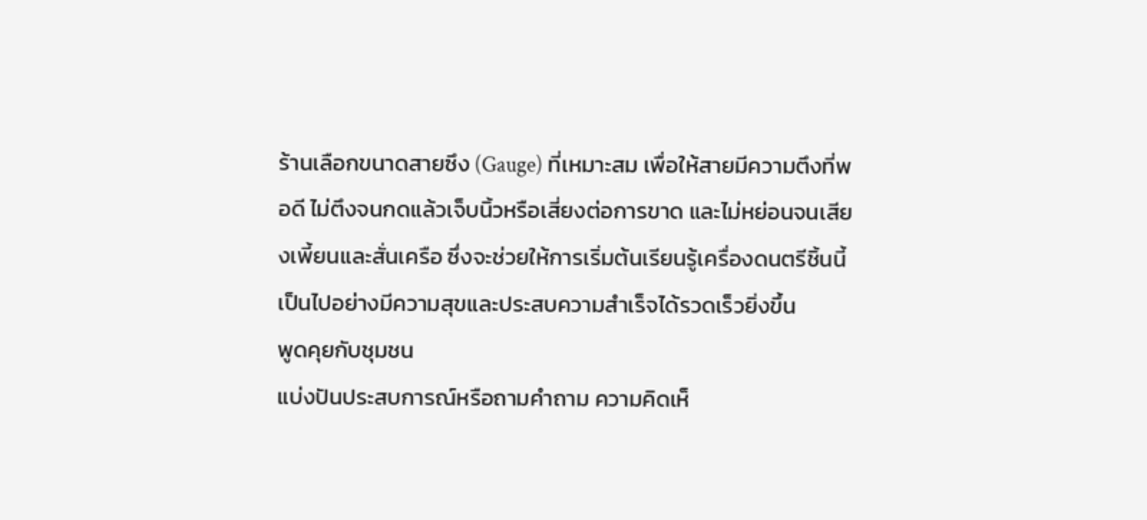ร้านเลือกขนาดสายซึง (Gauge) ที่เหมาะสม เพื่อให้สายมีความตึงที่พอดี ไม่ตึงจนกดแล้วเจ็บนิ้วหรือเสี่ยงต่อการขาด และไม่หย่อนจนเสียงเพี้ยนและสั่นเครือ ซึ่งจะช่วยให้การเริ่มต้นเรียนรู้เครื่องดนตรีชิ้นนี้เป็นไปอย่างมีความสุขและประสบความสำเร็จได้รวดเร็วยิ่งขึ้น
พูดคุยกับชุมชน
แบ่งปันประสบการณ์หรือถามคำถาม ความคิดเห็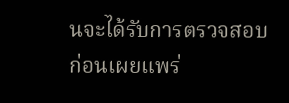นจะได้รับการตรวจสอบก่อนเผยแพร่